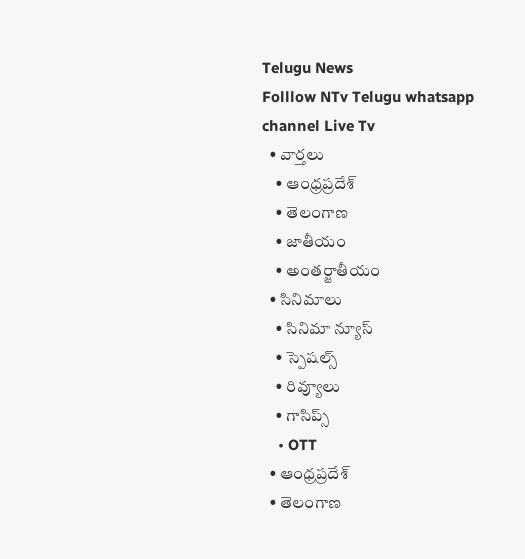Telugu News
Folllow NTv Telugu whatsapp channel Live Tv
  • వార్తలు
    • ఆంధ్రప్రదేశ్
    • తెలంగాణ
    • జాతీయం
    • అంతర్జాతీయం
  • సినిమాలు
    • సినిమా న్యూస్
    • స్పెషల్స్
    • రివ్యూలు
    • గాసిప్స్
    • OTT
  • ఆంధ్రప్రదేశ్
  • తెలంగాణ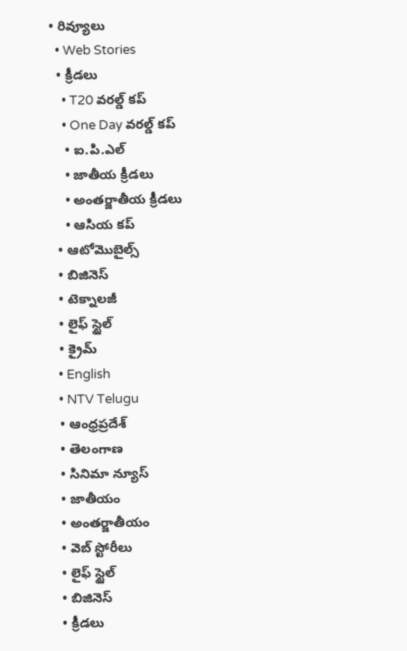• రివ్యూలు
  • Web Stories
  • క్రీడలు
    • T20 వరల్డ్ కప్
    • One Day వరల్డ్ కప్
    • ఐ.పి.ఎల్
    • జాతీయ క్రీడలు
    • అంతర్జాతీయ క్రీడలు
    • ఆసియ కప్
  • ఆటోమొబైల్స్
  • బిజినెస్‌
  • టెక్నాలజీ
  • లైఫ్ స్టైల్
  • క్రైమ్
  • English
  • NTV Telugu
  • ఆంధ్రప్రదేశ్
  • తెలంగాణ
  • సినిమా న్యూస్
  • జాతీయం
  • అంతర్జాతీయం
  • వెబ్ స్టోరీలు
  • లైఫ్ స్టైల్
  • బిజినెస్‌
  • క్రీడలు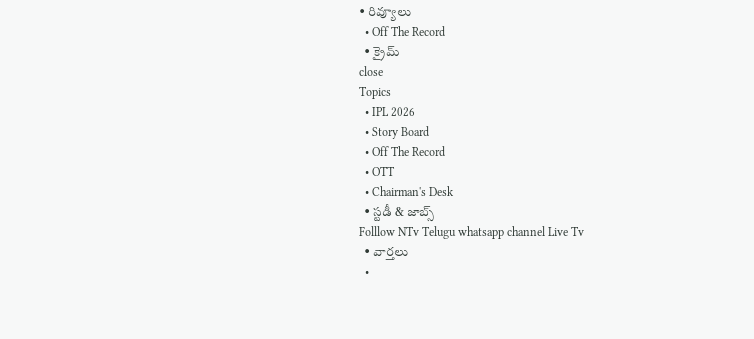• రివ్యూలు
  • Off The Record
  • క్రైమ్
close
Topics
  • IPL 2026
  • Story Board
  • Off The Record
  • OTT
  • Chairman's Desk
  • స్టడీ & జాబ్స్
Folllow NTv Telugu whatsapp channel Live Tv
  • వార్తలు
  •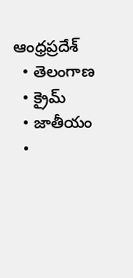ఆంధ్రప్రదేశ్
  • తెలంగాణ
  • క్రైమ్
  • జాతీయం
  •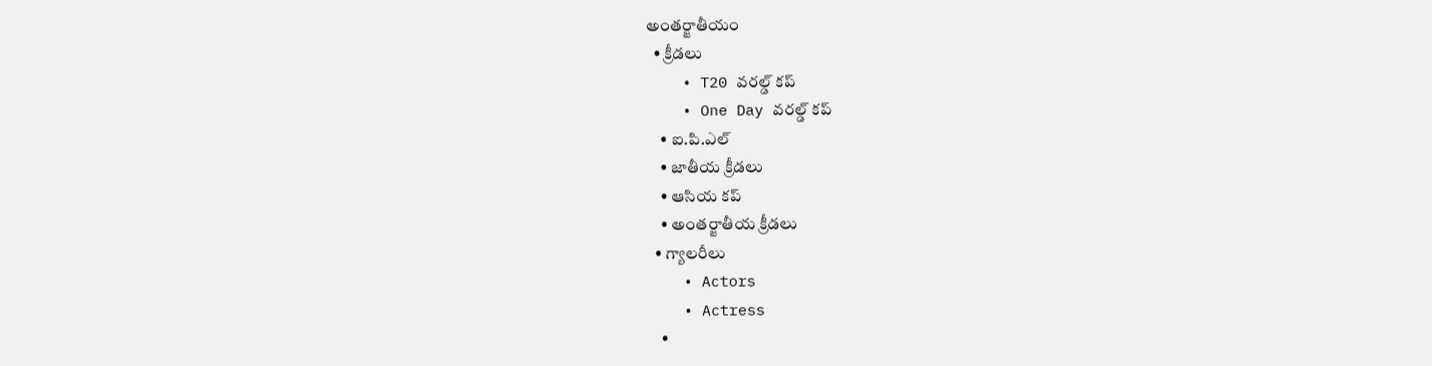అంతర్జాతీయం
  • క్రీడలు
    • T20 వరల్డ్ కప్
    • One Day వరల్డ్ కప్
    • ఐ.పి.ఎల్
    • జాతీయ క్రీడలు
    • ఆసియ కప్
    • అంతర్జాతీయ క్రీడలు
  • గ్యాలరీలు
    • Actors
    • Actress
    •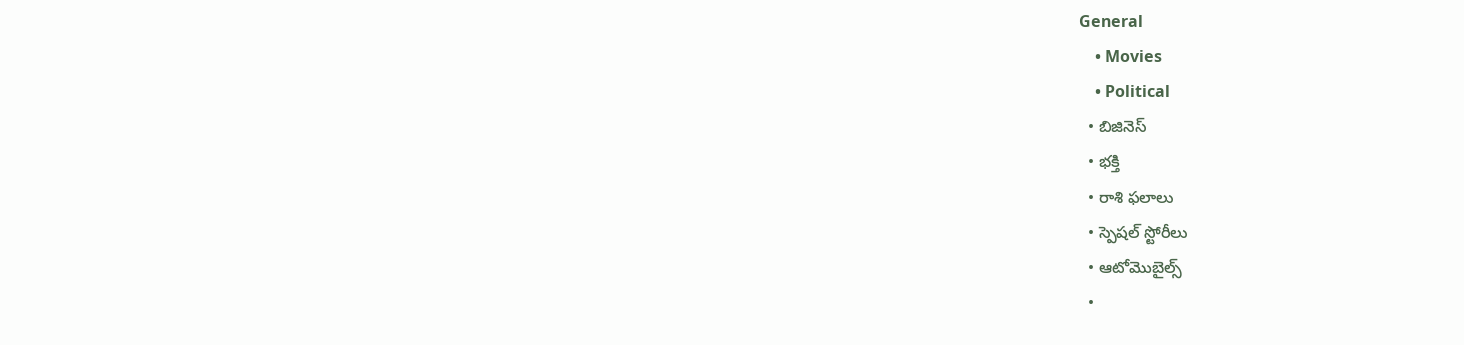General
    • Movies
    • Political
  • బిజినెస్‌
  • భక్తి
  • రాశి ఫలాలు
  • స్పెషల్‌ స్టోరీలు
  • ఆటోమొబైల్స్
  •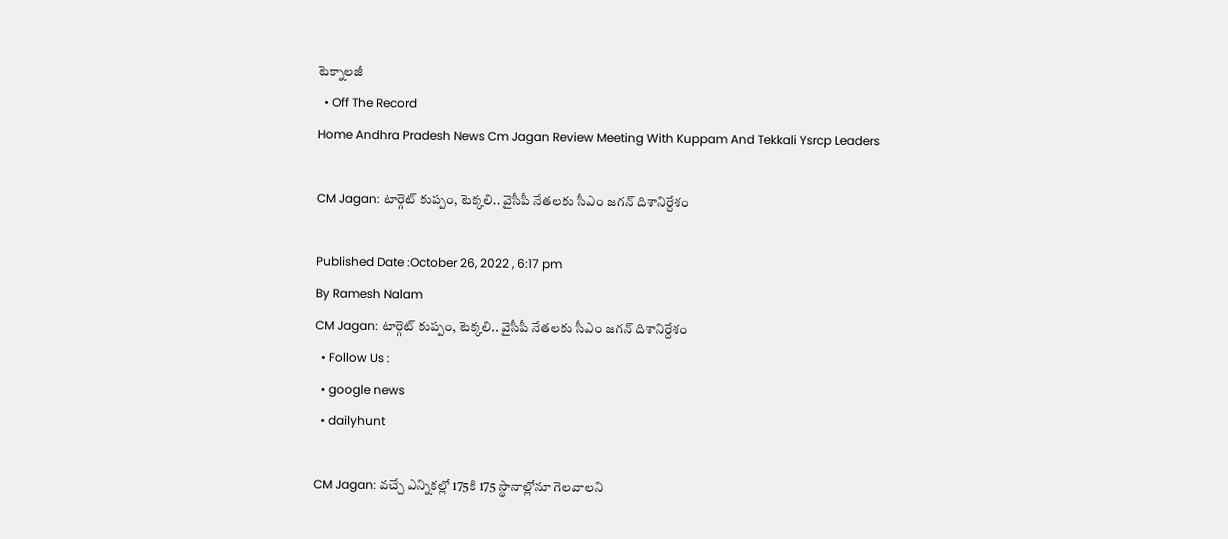టెక్నాలజీ
  • Off The Record
Home Andhra Pradesh News Cm Jagan Review Meeting With Kuppam And Tekkali Ysrcp Leaders

CM Jagan: టార్గెట్ కుప్పం, టెక్కలి.. వైసీపీ నేతలకు సీఎం జగన్ దిశానిర్దేశం

Published Date :October 26, 2022 , 6:17 pm
By Ramesh Nalam
CM Jagan: టార్గెట్ కుప్పం, టెక్కలి.. వైసీపీ నేతలకు సీఎం జగన్ దిశానిర్దేశం
  • Follow Us :
  • google news
  • dailyhunt

CM Jagan: వచ్చే ఎన్నికల్లో 175కి 175 స్థానాల్లోనూ గెలవాలని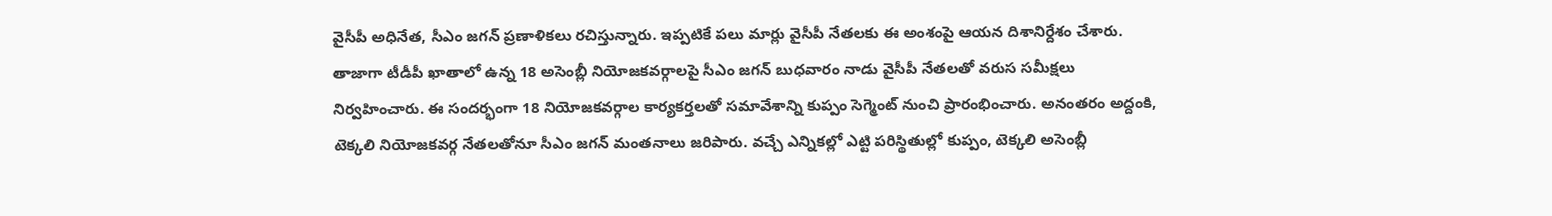వైసీపీ అధినేత, సీఎం జగన్ ప్రణాళికలు రచిస్తున్నారు. ఇప్పటికే పలు మార్లు వైసీపీ నేతలకు ఈ అంశంపై ఆయన దిశానిర్దేశం చేశారు. తాజాగా టీడీపీ ఖాతాలో ఉన్న 18 అసెంబ్లీ నియోజకవర్గాలపై సీఎం జగన్ బుధవారం నాడు వైసీపీ నేతలతో వరుస సమీక్షలు నిర్వహించారు. ఈ సందర్భంగా 18 నియోజకవర్గాల కార్యకర్తలతో సమావేశాన్ని కుప్పం సెగ్మెంట్ నుంచి ప్రారంభించారు. అనంతరం అద్దంకి, టెక్కలి నియోజకవర్గ నేతలతోనూ సీఎం జగన్ మంతనాలు జరిపారు. వచ్చే ఎన్నికల్లో ఎట్టి పరిస్థితుల్లో కుప్పం, టెక్కలి అసెంబ్లీ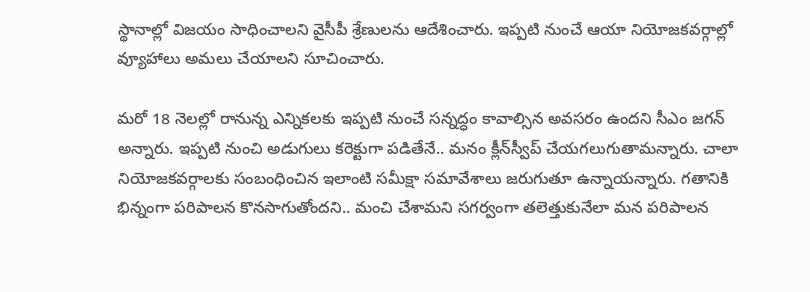స్థానాల్లో విజయం సాధించాలని వైసీపీ శ్రేణులను ఆదేశించారు. ఇప్పటి నుంచే ఆయా నియోజకవర్గాల్లో వ్యూహాలు అమలు చేయాలని సూచించారు.

మరో 18 నెలల్లో రానున్న ఎన్నికలకు ఇప్పటి నుంచే సన్నద్ధం కావాల్సిన అవసరం ఉందని సీఎం జగన్ అన్నారు. ఇప్పటి నుంచి అడుగులు కరెక్టుగా పడితేనే.. మనం క్లీన్‌స్వీప్‌ చేయగలుగుతామన్నారు. చాలా నియోజకవర్గాలకు సంబంధించిన ఇలాంటి సమీక్షా సమావేశాలు జరుగుతూ ఉన్నాయన్నారు. గతానికి భిన్నంగా పరిపాలన కొనసాగుతోందని.. మంచి చేశామని సగర్వంగా తలెత్తుకునేలా మన పరిపాలన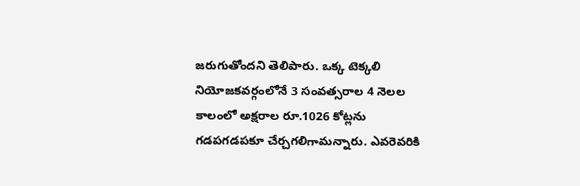జరుగుతోందని తెలిపారు. ఒక్క టెక్కలి నియోజకవర్గంలోనే 3 సంవత్సరాల 4 నెలల కాలంలో అక్షరాల రూ.1026 కోట్లను గడపగడపకూ చేర్చగలిగామన్నారు. ఎవరెవరికి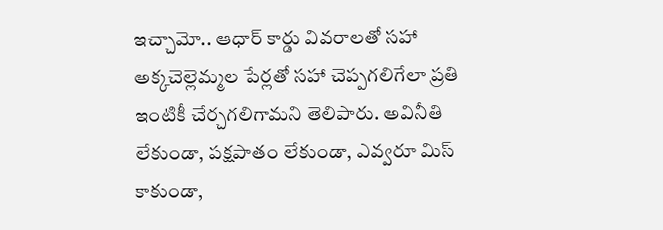ఇచ్చామో.. ఆధార్‌ కార్డు వివరాలతో సహా అక్కచెల్లెమ్మల పేర్లతో సహా చెప్పగలిగేలా ప్రతి ఇంటికీ చేర్చగలిగామని తెలిపారు. అవినీతి లేకుండా, పక్షపాతం లేకుండా, ఎవ్వరూ మిస్‌ కాకుండా,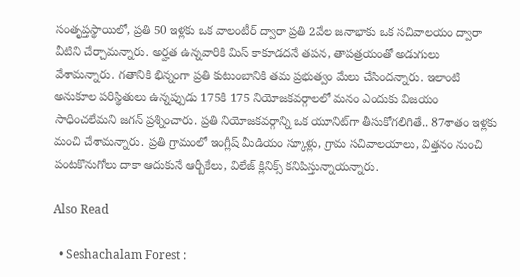సంతృప్తస్థాయిలో, ప్రతి 50 ఇళ్లకు ఒక వాలంటీర్‌ ద్వారా ప్రతి 2వేల జనాభాకు ఒక సచివాలయం ద్వారా వీటిని చేర్చామన్నారు. అర్హత ఉన్నవారికి మిస్‌ కాకూడదనే తపన, తాపత్రయంతో అడుగులు వేశామన్నారు. గతానికి భిన్నంగా ప్రతి కుటుంబానికి తమ ప్రభుత్వం మేలు చేసిందన్నారు. ఇలాంటి అనుకూల పరిస్థితులు ఉన్నప్పుడు 175కి 175 నియోజకవర్గాలలో మనం ఎందుకు విజయం సాధించలేమని జగన్ ప్రశ్నించారు. ప్రతి నియోజకవర్గాన్ని ఒక యూనిట్‌గా తీసుకోగలిగితే.. 87శాతం ఇళ్లకు మంచి చేశామన్నారు. ప్రతి గ్రామంలో ఇంగ్లీష్ మీడియం స్కూళ్లు, గ్రామ సచివాలయాలు, విత్తనం నుంచి పంటకొనుగోలు దాకా ఆదుకునే ఆర్బీకేలు, విలేజ్‌ క్లినిక్స్‌ కనిపిస్తున్నాయన్నారు.

Also Read

  • Seshachalam Forest :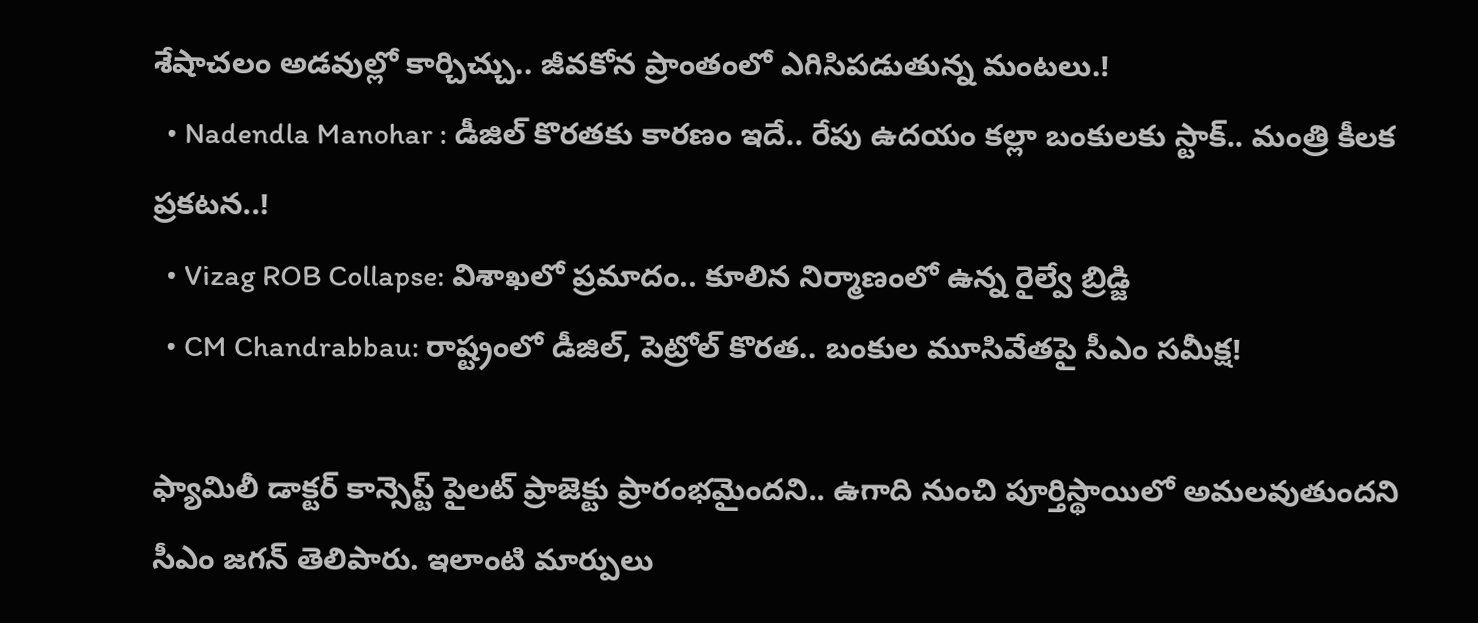శేషాచలం అడవుల్లో కార్చిచ్చు.. జీవకోన ప్రాంతంలో ఎగిసిపడుతున్న మంటలు.!
  • Nadendla Manohar : డీజిల్ కొరతకు కారణం ఇదే.. రేపు ఉదయం కల్లా బంకులకు స్టాక్.. మంత్రి కీలక ప్రకటన..!
  • Vizag ROB Collapse: విశాఖలో ప్రమాదం.. కూలిన నిర్మాణంలో ఉన్న రైల్వే బ్రిడ్జి
  • CM Chandrabbau: రాష్ట్రంలో డీజిల్, పెట్రోల్ కొరత.. బంకుల మూసివేతపై సీఎం సమీక్ష!

ఫ్యామిలీ డాక్టర్‌ కాన్సెప్ట్‌ పైలట్‌ ప్రాజెక్టు ప్రారంభమైందని.. ఉగాది నుంచి పూర్తిస్థాయిలో అమలవుతుందని సీఎం జగన్ తెలిపారు. ఇలాంటి మార్పులు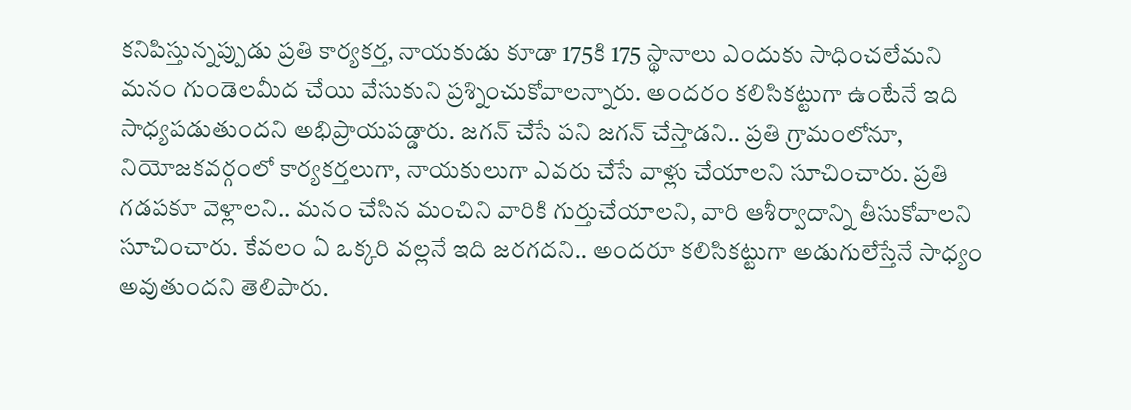కనిపిస్తున్నప్పుడు ప్రతి కార్యకర్త, నాయకుడు కూడా 175కి 175 స్థానాలు ఎందుకు సాధించలేమని మనం గుండెలమీద చేయి వేసుకుని ప్రశ్నించుకోవాలన్నారు. అందరం కలిసికట్టుగా ఉంటేనే ఇది సాధ్యపడుతుందని అభిప్రాయపడ్డారు. జగన్‌ చేసే పని జగన్‌ చేస్తాడని.. ప్రతి గ్రామంలోనూ, నియోజకవర్గంలో కార్యకర్తలుగా, నాయకులుగా ఎవరు చేసే వాళ్లు చేయాలని సూచించారు. ప్రతి గడపకూ వెళ్లాలని.. మనం చేసిన మంచిని వారికి గుర్తుచేయాలని, వారి ఆశీర్వాదాన్ని తీసుకోవాలని సూచించారు. కేవలం ఏ ఒక్కరి వల్లనే ఇది జరగదని.. అందరూ కలిసికట్టుగా అడుగులేస్తేనే సాధ్యం అవుతుందని తెలిపారు.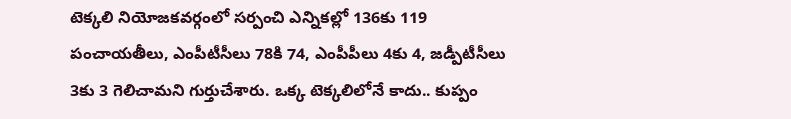టెక్కలి నియోజకవర్గంలో సర్పంచి ఎన్నికల్లో 136కు 119 పంచాయతీలు, ఎంపీటీసీలు 78కి 74, ఎంపీపీలు 4కు 4, జడ్పీటీసీలు 3కు 3 గెలిచామని గుర్తుచేశారు. ఒక్క టెక్కలిలోనే కాదు.. కుప్పం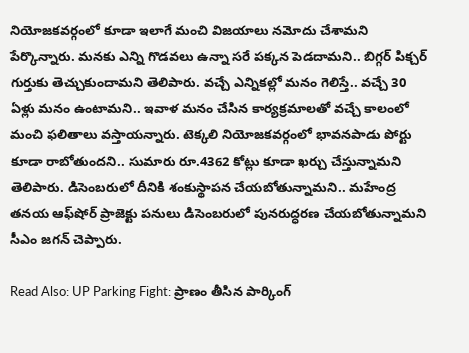నియోజకవర్గంలో కూడా ఇలాగే మంచి విజయాలు నమోదు చేశామని పేర్కొన్నారు. మనకు ఎన్ని గొడవలు ఉన్నా సరే పక్కన పెడదామని.. బిగ్గర్‌ పిక్చర్‌ గుర్తుకు తెచ్చుకుందామని తెలిపారు. వచ్చే ఎన్నికల్లో మనం గెలిస్తే.. వచ్చే 30 ఏళ్లు మనం ఉంటామని.. ఇవాళ మనం చేసిన కార్యక్రమాలతో వచ్చే కాలంలో మంచి ఫలితాలు వస్తాయన్నారు. టెక్కలి నియోజకవర్గంలో భావనపాడు పోర్టు కూడా రాబోతుందని.. సుమారు రూ.4362 కోట్లు కూడా ఖర్చు చేస్తున్నామని తెలిపారు. డిసెంబరులో దీనికి శంకుస్థాపన చేయబోతున్నామని.. మహేంద్ర తనయ ఆఫ్‌షోర్‌ ప్రాజెక్టు పనులు డిసెంబరులో పునరుద్ధరణ చేయబోతున్నామని సీఎం జగన్ చెప్పారు.

Read Also: UP Parking Fight: ప్రాణం తీసిన పార్కింగ్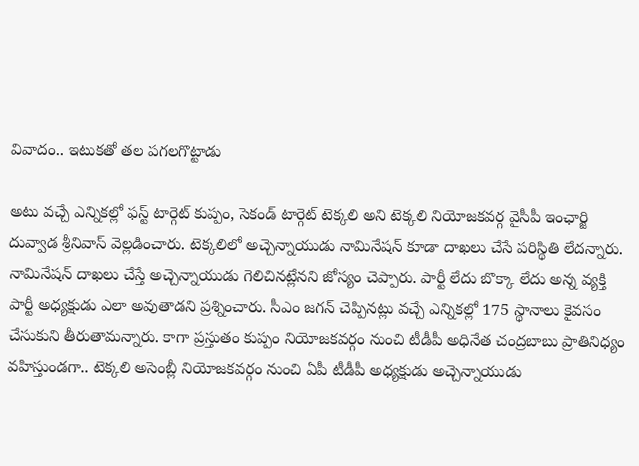వివాదం.. ఇటుకతో తల పగలగొట్టాడు

అటు వచ్చే ఎన్నికల్లో ఫస్ట్ టార్గెట్ కుప్పం, సెకండ్ టార్గెట్ టెక్కలి అని టెక్కలి నియోజకవర్గ వైసీపీ ఇంఛార్జి దువ్వాడ శ్రీనివాస్ వెల్లడించారు. టెక్కలిలో అచ్చెన్నాయుడు నామినేషన్ కూడా దాఖలు చేసే పరిస్థితి లేదన్నారు. నామినేషన్ దాఖలు చేస్తే అచ్చెన్నాయుడు గెలిచినట్లేనని జోస్యం చెప్పారు. పార్టీ లేదు బొక్కా లేదు అన్న వ్యక్తి పార్టీ అధ్యక్షుడు ఎలా అవుతాడని ప్రశ్నించారు. సీఎం జగన్ చెప్పినట్లు వచ్చే ఎన్నికల్లో 175 స్థానాలు కైవసం చేసుకుని తీరుతామన్నారు. కాగా ప్రస్తుతం కుప్పం నియోజకవర్గం నుంచి టీడీపీ అధినేత చంద్రబాబు ప్రాతినిధ్యం వహిస్తుండగా.. టెక్కలి అసెంబ్లీ నియోజకవర్గం నుంచి ఏపీ టీడీపీ అధ్యక్షుడు అచ్చెన్నాయుడు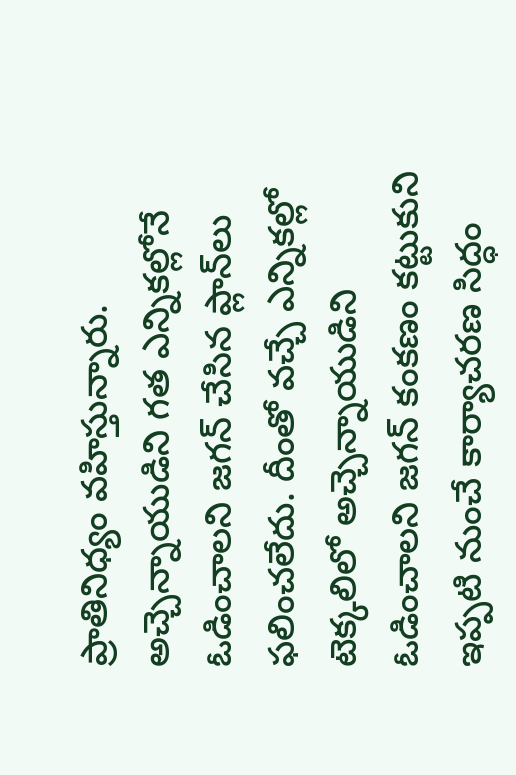ప్రాతినిధ్యం వహిస్తున్నారు. అచ్చెన్నాయుడిని గత ఎన్నికల్లోనే ఓడించాలని జగన్ చేసిన ప్లాన్‌లు ఫలించలేదు. దీంతో వచ్చే ఎన్నికల్లో టెక్కలిలో అచ్చెన్నాయుడిని ఓడించాలని జగన్ కంకణం కట్టుకుని ఇప్పటి నుంచే కార్యాచరణ సిద్ధం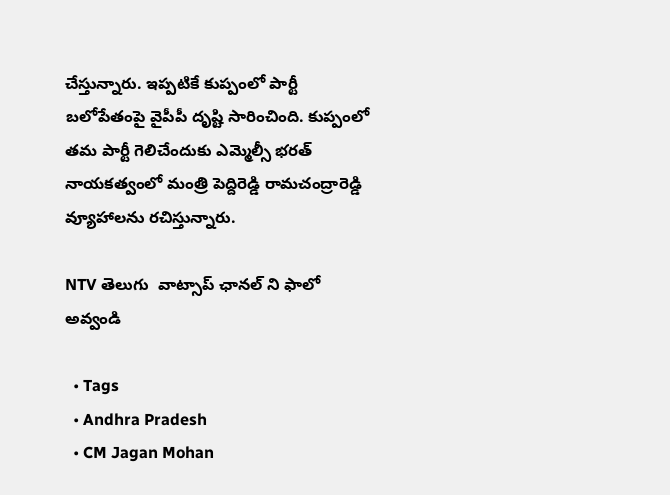చేస్తున్నారు. ఇప్పటికే కుప్పంలో పార్టీ బలోపేతంపై వైపీపీ దృష్టి సారించింది. కుప్పంలో తమ పార్టీ గెలిచేందుకు ఎమ్మెల్సీ భరత్ నాయకత్వంలో మంత్రి పెద్దిరెడ్డి రామచంద్రారెడ్డి వ్యూహాలను రచిస్తున్నారు.

NTV తెలుగు  వాట్సాప్ ఛానల్ ని ఫాలో అవ్వండి

  • Tags
  • Andhra Pradesh
  • CM Jagan Mohan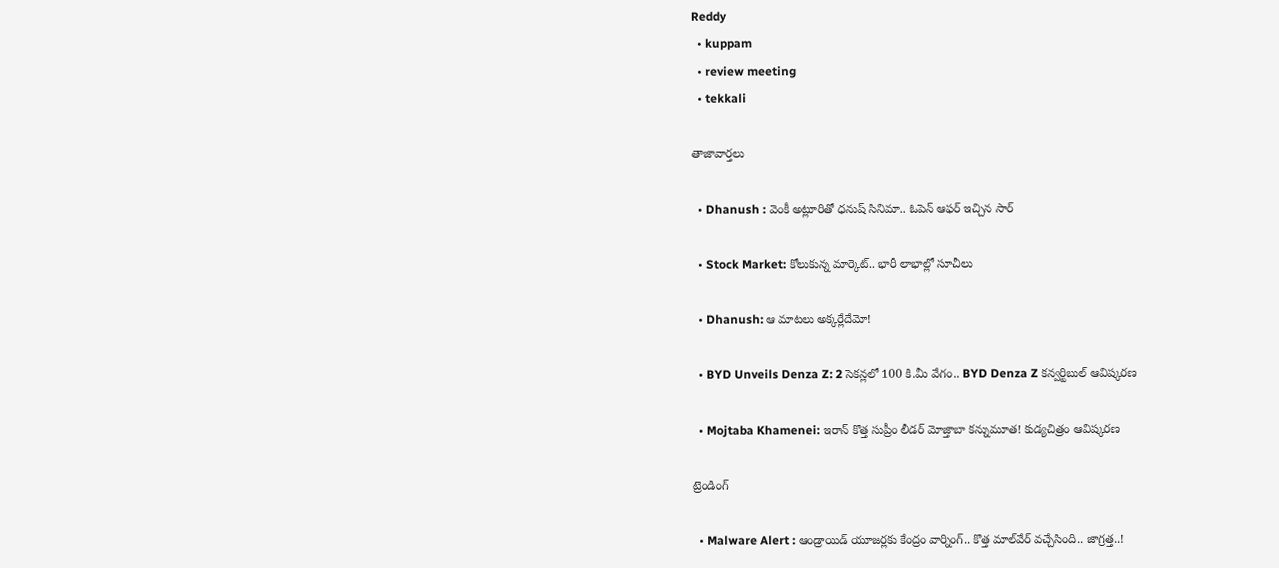Reddy
  • kuppam
  • review meeting
  • tekkali

తాజావార్తలు

  • Dhanush : వెంకీ అట్లూరితో ధనుష్ సినిమా.. ఓపెన్ ఆఫర్ ఇచ్చిన సార్

  • Stock Market: కోలుకున్న మార్కెట్.. భారీ లాభాల్లో సూచీలు

  • Dhanush: ఆ మాటలు అక్కర్లేదేమో!

  • BYD Unveils Denza Z: 2 సెకన్లలో 100 కి.మీ వేగం.. BYD Denza Z కన్వర్టిబుల్ ఆవిష్కరణ

  • Mojtaba Khamenei: ఇరాన్ కొత్త సుప్రీం లీడర్ మోజ్తాబా కన్నుమూత! కుడ్యచిత్రం ఆవిష్కరణ

ట్రెండింగ్‌

  • Malware Alert : ఆండ్రాయిడ్ యూజర్లకు కేంద్రం వార్నింగ్.. కొత్త మాల్‌వేర్ వచ్చేసింది.. జాగ్రత్త..!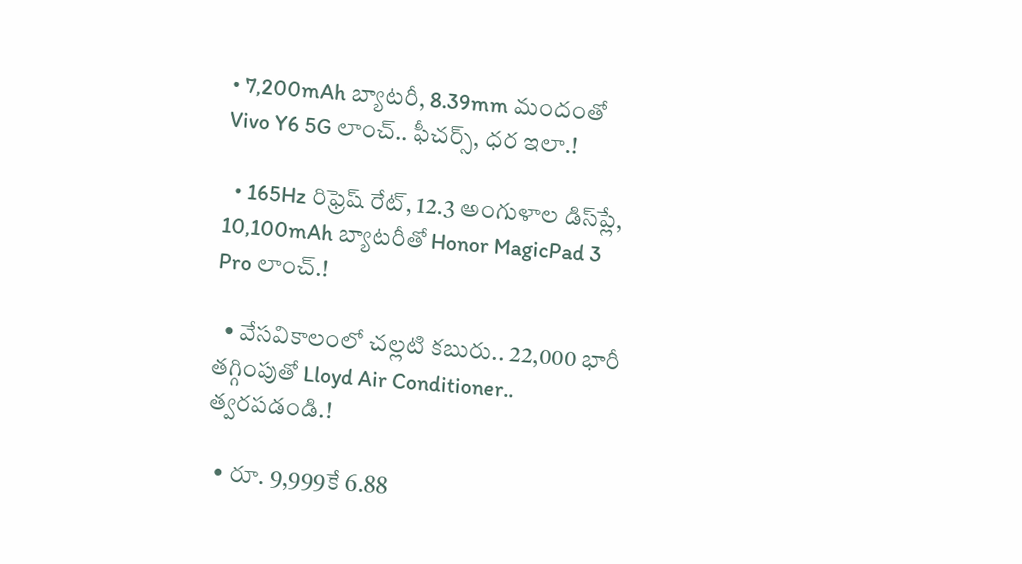• 7,200mAh బ్యాటరీ, 8.39mm మందంతో Vivo Y6 5G లాంచ్.. ఫీచర్స్, ధర ఇలా.!

  • 165Hz రిఫ్రెష్ రేట్‌, 12.3 అంగుళాల డిస్‌ప్లే, 10,100mAh బ్యాటరీతో Honor MagicPad 3 Pro లాంచ్.!

  • వేసవికాలంలో చల్లటి కబురు.. 22,000 భారీ తగ్గింపుతో Lloyd Air Conditioner.. త్వరపడండి.!

  • రూ. 9,999కే 6.88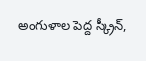అంగుళాల పెద్ద స్క్రీన్,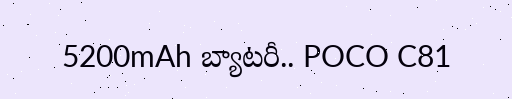5200mAh బ్యాటరీ.. POCO C81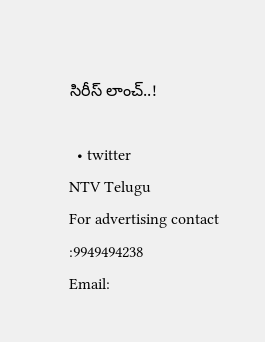సిరీస్ లాంచ్..!

  • twitter
NTV Telugu
For advertising contact :9949494238
Email: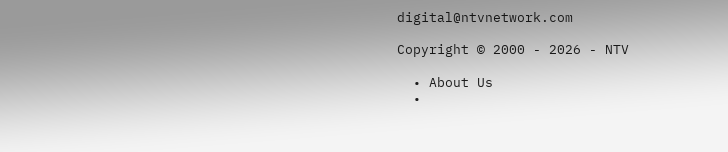digital@ntvnetwork.com

Copyright © 2000 - 2026 - NTV

  • About Us
  •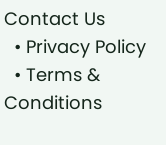Contact Us
  • Privacy Policy
  • Terms & Conditions